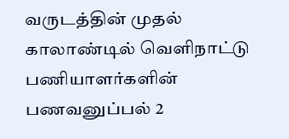வருடத்தின் முதல் காலாண்டில் வெளிநாட்டு பணியாளர்களின் பணவனுப்பல் 2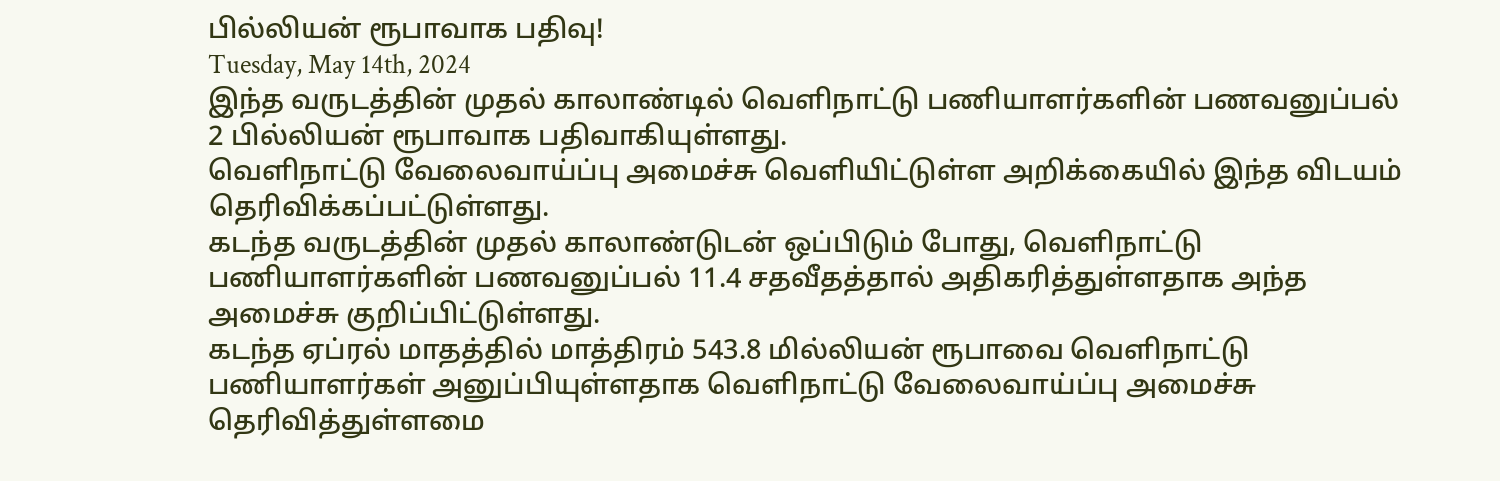பில்லியன் ரூபாவாக பதிவு!
Tuesday, May 14th, 2024
இந்த வருடத்தின் முதல் காலாண்டில் வெளிநாட்டு பணியாளர்களின் பணவனுப்பல் 2 பில்லியன் ரூபாவாக பதிவாகியுள்ளது.
வெளிநாட்டு வேலைவாய்ப்பு அமைச்சு வெளியிட்டுள்ள அறிக்கையில் இந்த விடயம் தெரிவிக்கப்பட்டுள்ளது.
கடந்த வருடத்தின் முதல் காலாண்டுடன் ஒப்பிடும் போது, வெளிநாட்டு பணியாளர்களின் பணவனுப்பல் 11.4 சதவீதத்தால் அதிகரித்துள்ளதாக அந்த அமைச்சு குறிப்பிட்டுள்ளது.
கடந்த ஏப்ரல் மாதத்தில் மாத்திரம் 543.8 மில்லியன் ரூபாவை வெளிநாட்டு பணியாளர்கள் அனுப்பியுள்ளதாக வெளிநாட்டு வேலைவாய்ப்பு அமைச்சு தெரிவித்துள்ளமை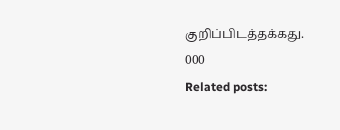குறிப்பிடத்தக்கது.
000
Related posts: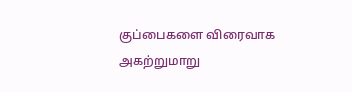குப்பைகளை விரைவாக அகற்றுமாறு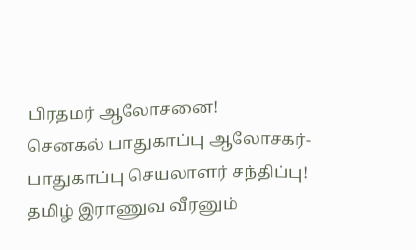பிரதமர் ஆலோசனை!
செனகல் பாதுகாப்பு ஆலோசகர்- பாதுகாப்பு செயலாளர் சந்திப்பு!
தமிழ் இராணுவ வீரனும்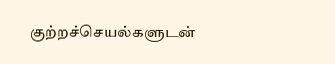குற்றச்செயல்களுடன்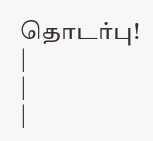தொடர்பு!
|
|
|